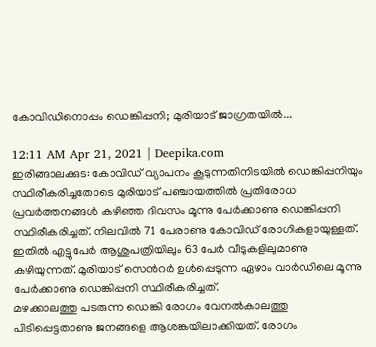കോവിഡിനൊപ്പം ഡെങ്കിപ്പനി; മുരിയാട് ജാഗ്രതയിൽ...

12:11 AM Apr 21, 2021 | Deepika.com
ഇരിങ്ങാലക്കുട: കോവിഡ് വ്യാപനം കൂടുന്നതിനിടയിൽ ഡെങ്കിപ്പനിയും സ്ഥിരീകരിച്ചതോടെ മുരിയാട് പഞ്ചായത്തിൽ പ്രതിരോധ പ്രവർത്തനങ്ങൾ കഴിഞ്ഞ ദിവസം മൂന്നു പേർക്കാണു ഡെങ്കിപ്പനി സ്ഥിരീകരിച്ചത്. നിലവിൽ 71 പേരാണു കോവിഡ് രോഗികളായുള്ളത്. ഇതിൽ എട്ടുപേർ ആശുപത്രിയിലും 63 പേർ വീടുകളിലുമാണു കഴിയുന്നത്. മുരിയാട് സെന്‍റർ ഉൾപ്പെടുന്ന ഏഴാം വാർഡിലെ മൂന്നു പേർക്കാണു ഡെങ്കിപ്പനി സ്ഥിരീകരിച്ചത്.
മഴക്കാലത്തു പടരുന്ന ഡെങ്കി രോഗം വേനൽകാലത്തു പിടിപ്പെട്ടതാണു ജനങ്ങളെ ആശങ്കയിലാക്കിയത്. രോഗം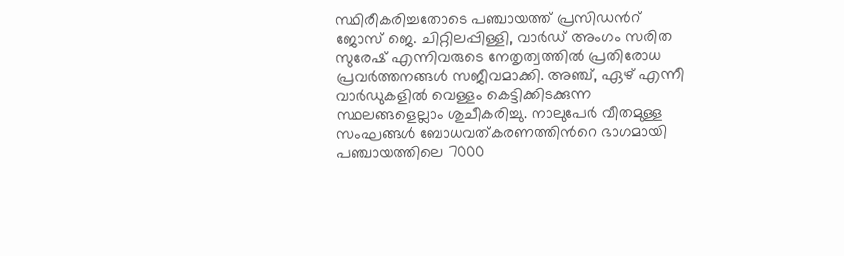സ്ഥിരീകരിച്ചതോടെ പഞ്ചായത്ത് പ്രസിഡന്‍റ് ജോസ് ജെ. ചിറ്റിലപ്പിള്ളി, വാർഡ് അംഗം സരിത സുരേഷ് എന്നിവരുടെ നേതൃത്വത്തിൽ പ്രതിരോധ പ്രവർത്തനങ്ങൾ സജീവമാക്കി. അഞ്ച്, ഏഴ് എന്നീ വാർഡുകളിൽ വെള്ളം കെട്ടിക്കിടക്കുന്ന സ്ഥലങ്ങളെല്ലാം ശുചീകരിച്ചു. നാലുപേർ വീതമുള്ള സംഘങ്ങൾ ബോധവത്കരണത്തിന്‍റെ ഭാഗമായി പഞ്ചായത്തിലെ 7000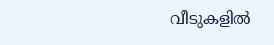വീടുകളിൽ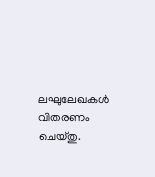ലഘുലേഖകൾ വിതരണം ചെയ്തു.